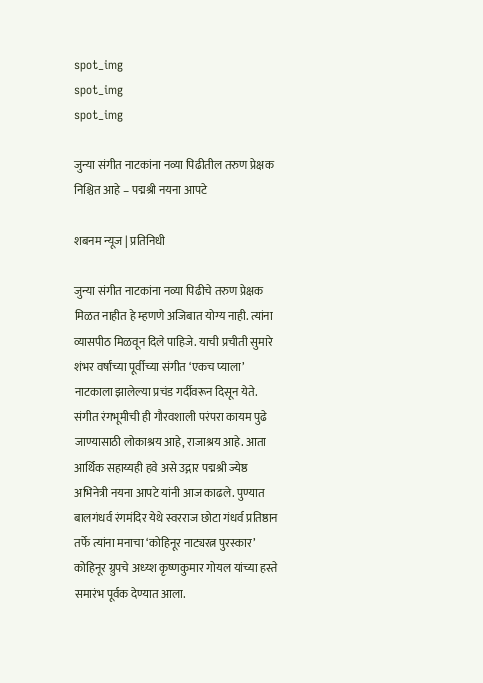spot_img
spot_img
spot_img

जुन्या संगीत नाटकांना नव्या पिढीतील तरुण प्रेक्षक निश्चित आहे – पद्मश्री नयना आपटे

शबनम न्यूज | प्रतिनिधी

जुन्या संगीत नाटकांना नव्या पिढीचे तरुण प्रेक्षक मिळत नाहीत हे म्हणणे अजिबात योग्य नाही. त्यांना व्यासपीठ मिळवून दिले पाहिजे. याची प्रचीती सुमारे शंभर वर्षांच्या पूर्वीच्या संगीत ‘एकच प्याला’ नाटकाला झालेल्या प्रचंड गर्दीवरून दिसून येते. संगीत रंगभूमीची ही गौरवशाली परंपरा कायम पुढे जाण्यासाठी लोकाश्रय आहे, राजाश्रय आहे. आता आर्थिक सहाय्यही हवे असे उद्गार पद्मश्री ज्येष्ठ अभिनेत्री नयना आपटे यांनी आज काढले. पुण्यात बालगंधर्व रंगमंदिर येथे स्वरराज छोटा गंधर्व प्रतिष्ठान तर्फे त्यांना मनाचा ‘कोहिनूर नाट्यरत्न पुरस्कार’ कोहिनूर ग्रुपचे अध्य्श कृष्णकुमार गोयल यांच्या हस्ते समारंभ पूर्वक देण्यात आला.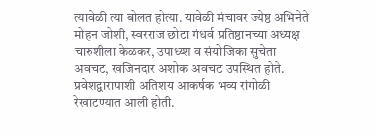त्यावेळी त्या बोलत होत्या. यावेळी मंचावर ज्येष्ठ अभिनेते मोहन जोशी, स्वरराज छोटा गंधर्व प्रतिष्ठानच्या अध्यक्ष चारुशीला केळकर, उपाध्य्श व संयोजिका सुचेता अवचट, खजिनदार अशोक अवचट उपस्थित होते. प्रवेशद्वारापाशी अतिशय आकर्षक भव्य रांगोळी रेखाटण्यात आली होती.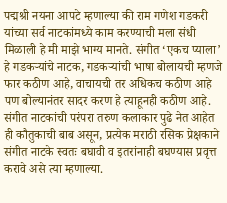पद्मश्री नयना आपटे म्हणाल्या की राम गणेश गडकरी यांच्या सर्व नाटकांमध्ये काम करण्याची मला संधी मिळाली हे मी माझे भाग्य मानते. संगीत ‘एकच प्याला’ हे गडकऱ्यांचे नाटक, गडकऱ्यांची भाषा बोलायची म्हणजे फार कठीण आहे, वाचायची तर अधिकच कठीण आहे पण बोल्यानंतर सादर करण हे त्याहूनही कठीण आहे. संगीत नाटकांची परंपरा तरुण कलाकार पुढे नेत आहेत ही कौतुकाची बाब असून, प्रत्येक मराठी रसिक प्रेक्षकाने संगीत नाटके स्वतः बघावी व इतरांनाही बघण्यास प्रवृत्त करावे असे त्या म्हणाल्या.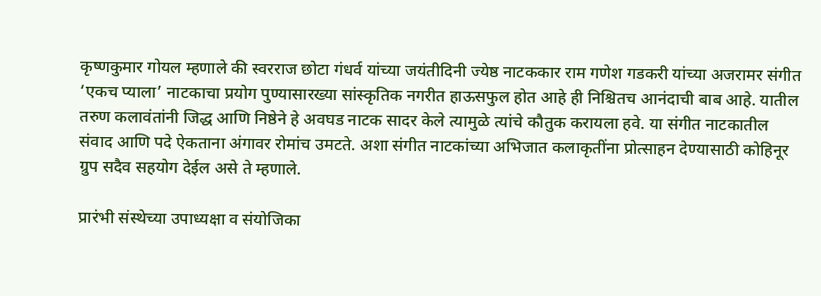कृष्णकुमार गोयल म्हणाले की स्वरराज छोटा गंधर्व यांच्या जयंतीदिनी ज्येष्ठ नाटककार राम गणेश गडकरी यांच्या अजरामर संगीत ‘एकच प्याला’ नाटकाचा प्रयोग पुण्यासारख्या सांस्कृतिक नगरीत हाऊसफुल होत आहे ही निश्चितच आनंदाची बाब आहे. यातील तरुण कलावंतांनी जिद्ध आणि निष्ठेने हे अवघड नाटक सादर केले त्यामुळे त्यांचे कौतुक करायला हवे. या संगीत नाटकातील संवाद आणि पदे ऐकताना अंगावर रोमांच उमटते. अशा संगीत नाटकांच्या अभिजात कलाकृतींना प्रोत्साहन देण्यासाठी कोहिनूर ग्रुप सदैव सहयोग देईल असे ते म्हणाले.

प्रारंभी संस्थेच्या उपाध्यक्षा व संयोजिका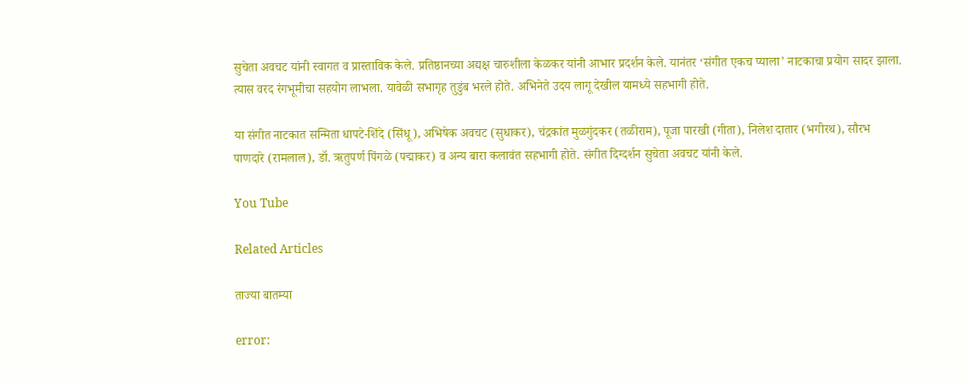सुचेता अवचट यांनी स्वागत व प्रास्ताविक केले. प्रतिष्ठानच्या अद्यक्ष चारुशीला केळकर यांनी आभार प्रदर्शन केले. यानंतर ‘संगीत एकच प्याला’ नाटकाचा प्रयोग सादर झाला. त्यास वरद रंगभूमीचा सहयोग लाभला. यावेळी सभागृह तुडुंब भरले होते. अभिनेते उदय लागू देखील यामध्ये सहभागी होते.

या संगीत नाटकात सन्मिता धापटे-शिंदे (सिंधू), अभिषेक अवचट (सुधाकर), चंद्रकांत मुळगुंदकर (तळीराम), पूजा पारखी (गीता), निलेश दातार (भगीरथ), सौरभ पाणदारे (रामलाल), डॉ. ऋतुपर्ण पिंगळे (पद्माकर) व अन्य बारा कलावंत सहभागी होते. संगीत दिग्दर्शन सुचेता अवचट यांनी केले.

You Tube

Related Articles

ताज्या बातम्या

error: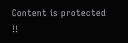Content is protected !!